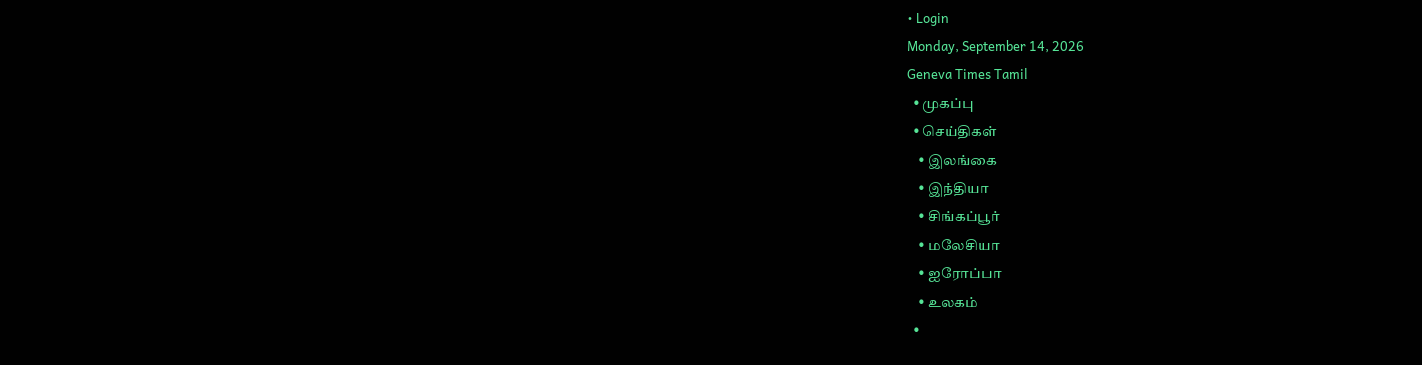• Login
Monday, September 14, 2026
Geneva Times Tamil
  • முகப்பு
  • செய்திகள்
    • இலங்கை
    • இந்தியா
    • சிங்கப்பூர்
    • மலேசியா
    • ஐரோப்பா
    • உலகம்
  •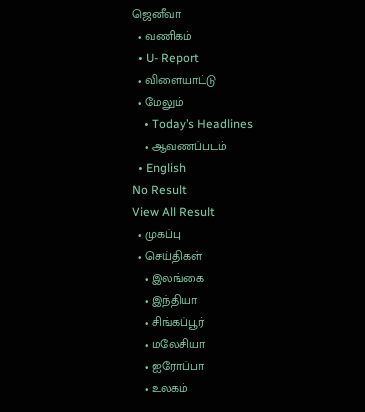ஜெனீவா
  • வணிகம்
  • U- Report
  • விளையாட்டு
  • மேலும்
    • Today’s Headlines
    • ஆவணப்படம்
  • English
No Result
View All Result
  • முகப்பு
  • செய்திகள்
    • இலங்கை
    • இந்தியா
    • சிங்கப்பூர்
    • மலேசியா
    • ஐரோப்பா
    • உலகம்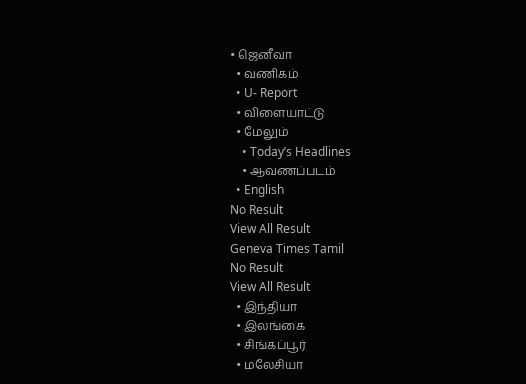• ஜெனீவா
  • வணிகம்
  • U- Report
  • விளையாட்டு
  • மேலும்
    • Today’s Headlines
    • ஆவணப்படம்
  • English
No Result
View All Result
Geneva Times Tamil
No Result
View All Result
  • இந்தியா
  • இலங்கை
  • சிங்கப்பூர்
  • மலேசியா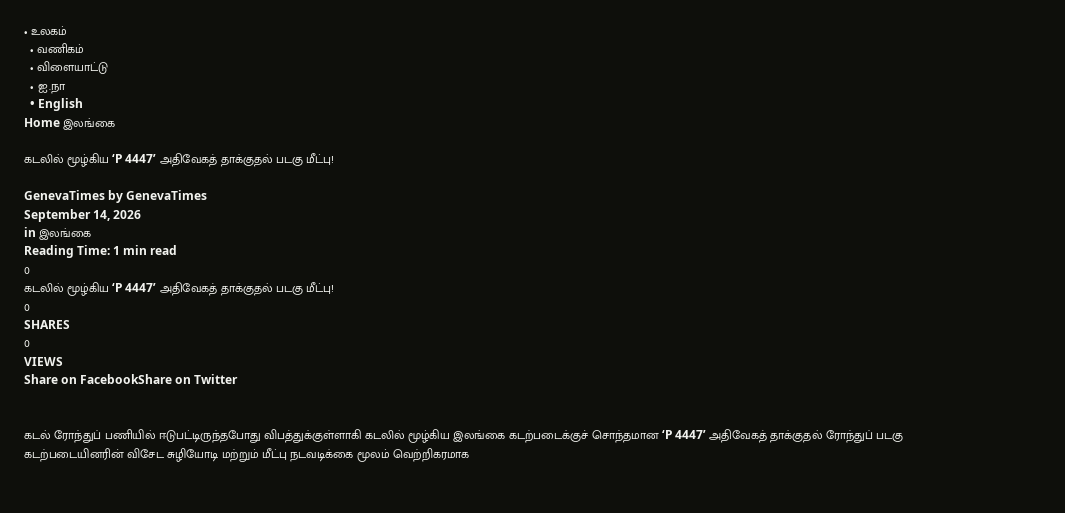• உலகம்
  • வணிகம்
  • விளையாட்டு
  • ஐ.நா
  • English
Home இலங்கை

கடலில் மூழ்கிய ‘P 4447’ அதிவேகத் தாக்குதல் படகு மீட்பு!

GenevaTimes by GenevaTimes
September 14, 2026
in இலங்கை
Reading Time: 1 min read
0
கடலில் மூழ்கிய ‘P 4447’ அதிவேகத் தாக்குதல் படகு மீட்பு!
0
SHARES
0
VIEWS
Share on FacebookShare on Twitter


கடல் ரோந்துப் பணியில் ஈடுபட்டிருந்தபோது விபத்துக்குள்ளாகி கடலில் மூழ்கிய இலங்கை கடற்படைக்குச் சொந்தமான ‘P 4447’ அதிவேகத் தாக்குதல் ரோந்துப் படகு கடற்படையினரின் விசேட சுழியோடி மற்றும் மீட்பு நடவடிக்கை மூலம் வெற்றிகரமாக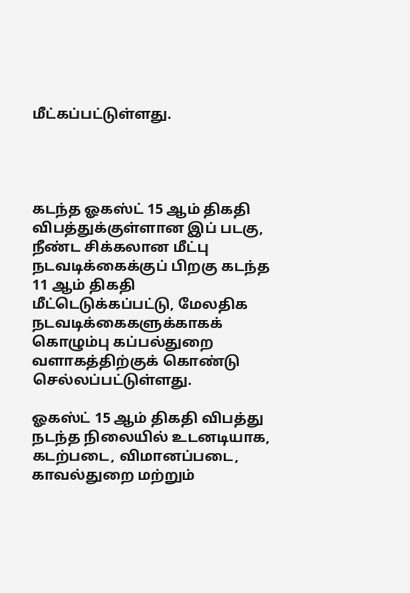மீட்கப்பட்டுள்ளது.




கடந்த ஓகஸ்ட் 15 ஆம் திகதி விபத்துக்குள்ளான இப் படகு, நீண்ட சிக்கலான மீட்பு நடவடிக்கைக்குப் பிறகு கடந்த 11 ஆம் திகதி மீட்டெடுக்கப்பட்டு, மேலதிக நடவடிக்கைகளுக்காகக் கொழும்பு கப்பல்துறை வளாகத்திற்குக் கொண்டு செல்லப்பட்டுள்ளது.

ஓகஸ்ட் 15 ஆம் திகதி விபத்து நடந்த நிலையில் உடனடியாக, கடற்படை, விமானப்படை, காவல்துறை மற்றும்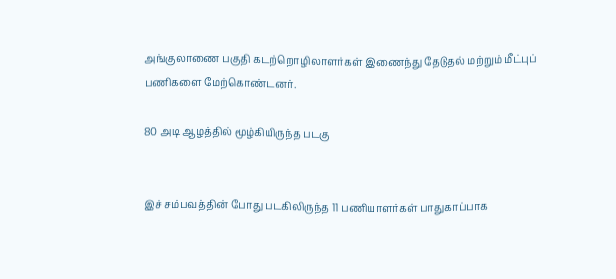அங்குலாணை பகுதி கடற்றொழிலாளர்கள் இணைந்து தேடுதல் மற்றும் மீட்புப் பணிகளை மேற்கொண்டனர்.

80 அடி ஆழத்தில் மூழ்கியிருந்த படகு


இச் சம்பவத்தின் போது படகிலிருந்த 11 பணியாளர்கள் பாதுகாப்பாக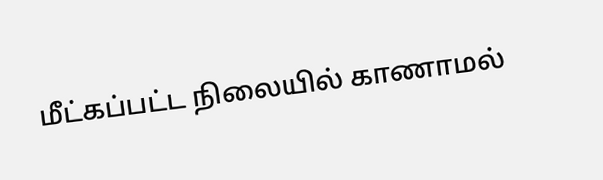மீட்கப்பட்ட நிலையில் காணாமல்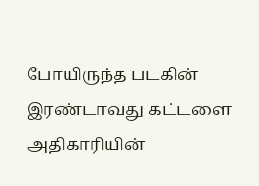போயிருந்த படகின் இரண்டாவது கட்டளை அதிகாரியின்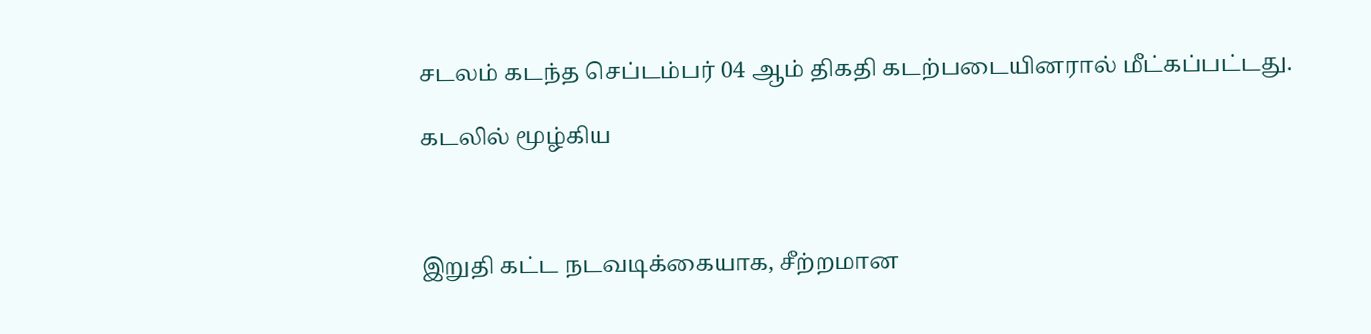சடலம் கடந்த செப்டம்பர் 04 ஆம் திகதி கடற்படையினரால் மீட்கப்பட்டது.

கடலில் மூழ்கிய



இறுதி கட்ட நடவடிக்கையாக, சீற்றமான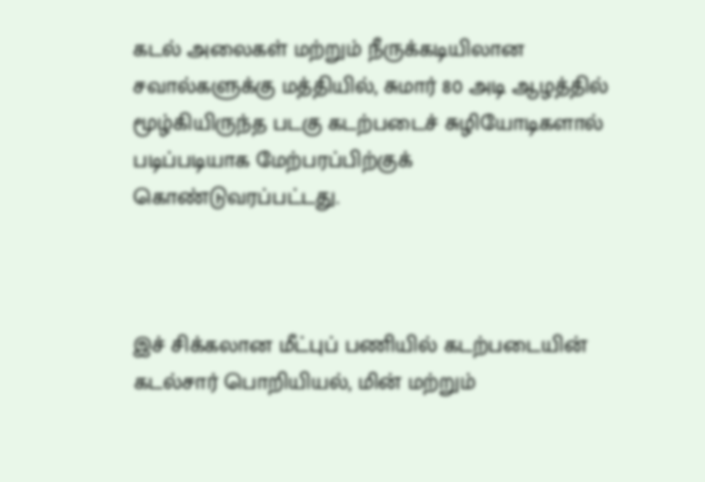கடல் அலைகள் மற்றும் நீருக்கடியிலான சவால்களுக்கு மத்தியில், சுமார் 80 அடி ஆழத்தில் மூழ்கியிருந்த படகு கடற்படைச் சுழியோடிகளால் படிப்படியாக மேற்பரப்பிற்குக் கொண்டுவரப்பட்டது.



இச் சிக்கலான மீட்புப் பணியில் கடற்படையின் கடல்சார் பொறியியல், மின் மற்றும்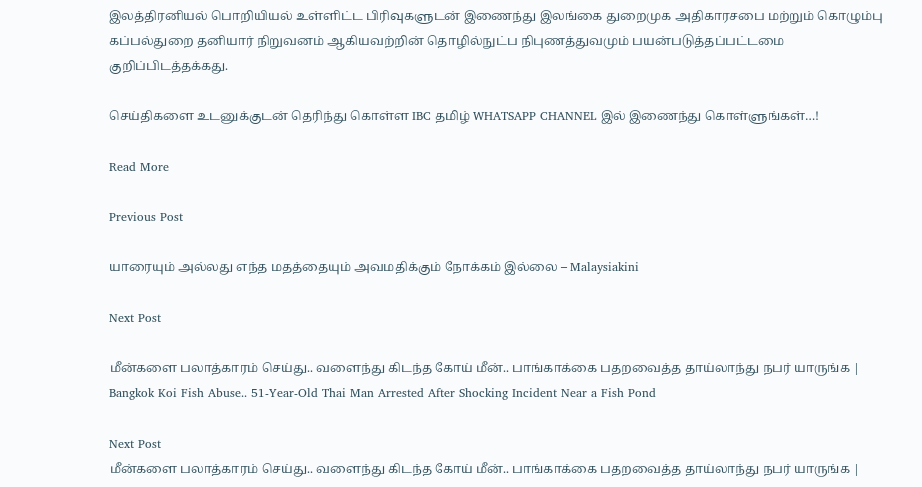இலத்திரனியல் பொறியியல் உள்ளிட்ட பிரிவுகளுடன் இணைந்து இலங்கை துறைமுக அதிகாரசபை மற்றும் கொழும்பு கப்பல்துறை தனியார் நிறுவனம் ஆகியவற்றின் தொழில்நுட்ப நிபுணத்துவமும் பயன்படுத்தப்பட்டமை குறிப்பிடத்தக்கது.

செய்திகளை உடனுக்குடன் தெரிந்து கொள்ள IBC தமிழ் WHATSAPP CHANNEL இல் இணைந்து கொள்ளுங்கள்…!

Read More

Previous Post

யாரையும் அல்லது எந்த மதத்தையும் அவமதிக்கும் நோக்கம் இல்லை – Malaysiakini

Next Post

மீன்களை பலாத்காரம் செய்து.. வளைந்து கிடந்த கோய் மீன்.. பாங்காக்கை பதறவைத்த தாய்லாந்து நபர் யாருங்க | Bangkok Koi Fish Abuse.. 51-Year-Old Thai Man Arrested After Shocking Incident Near a Fish Pond

Next Post
மீன்களை பலாத்காரம் செய்து.. வளைந்து கிடந்த கோய் மீன்.. பாங்காக்கை பதறவைத்த தாய்லாந்து நபர் யாருங்க |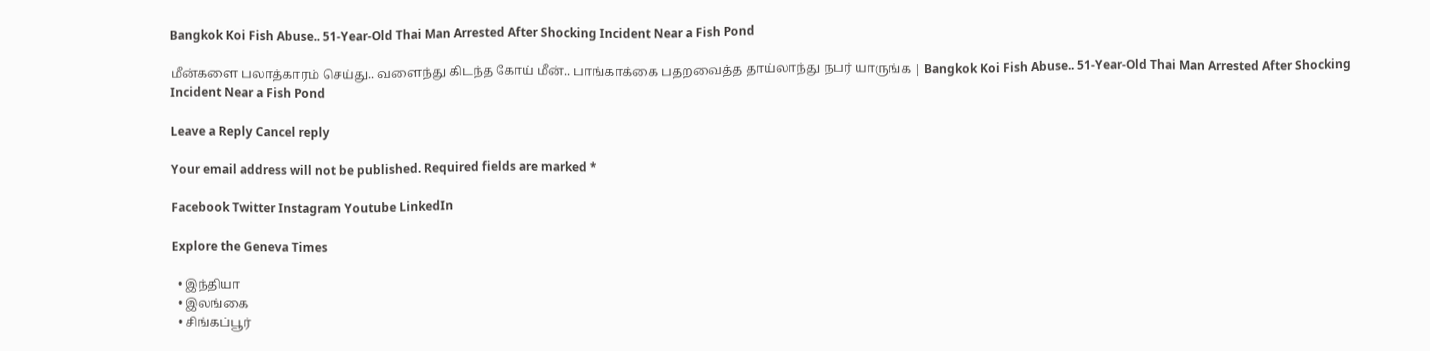Bangkok Koi Fish Abuse.. 51-Year-Old Thai Man Arrested After Shocking Incident Near a Fish Pond

மீன்களை பலாத்காரம் செய்து.. வளைந்து கிடந்த கோய் மீன்.. பாங்காக்கை பதறவைத்த தாய்லாந்து நபர் யாருங்க | Bangkok Koi Fish Abuse.. 51-Year-Old Thai Man Arrested After Shocking Incident Near a Fish Pond

Leave a Reply Cancel reply

Your email address will not be published. Required fields are marked *

Facebook Twitter Instagram Youtube LinkedIn

Explore the Geneva Times

  • இந்தியா
  • இலங்கை
  • சிங்கப்பூர்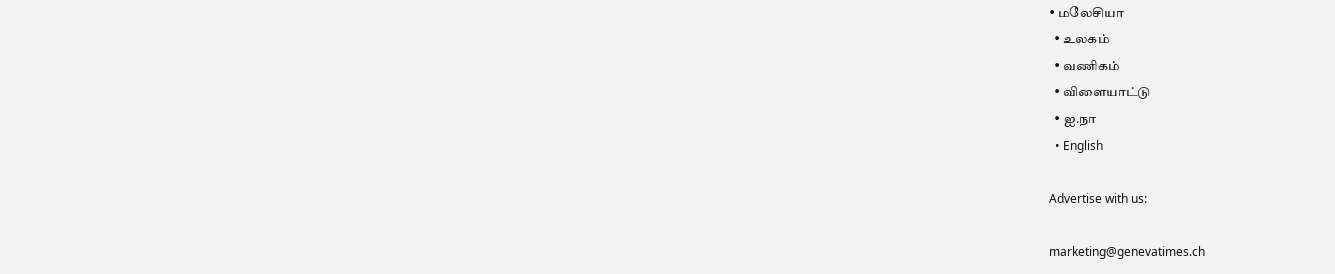• மலேசியா
  • உலகம்
  • வணிகம்
  • விளையாட்டு
  • ஐ.நா
  • English

Advertise with us:

marketing@genevatimes.ch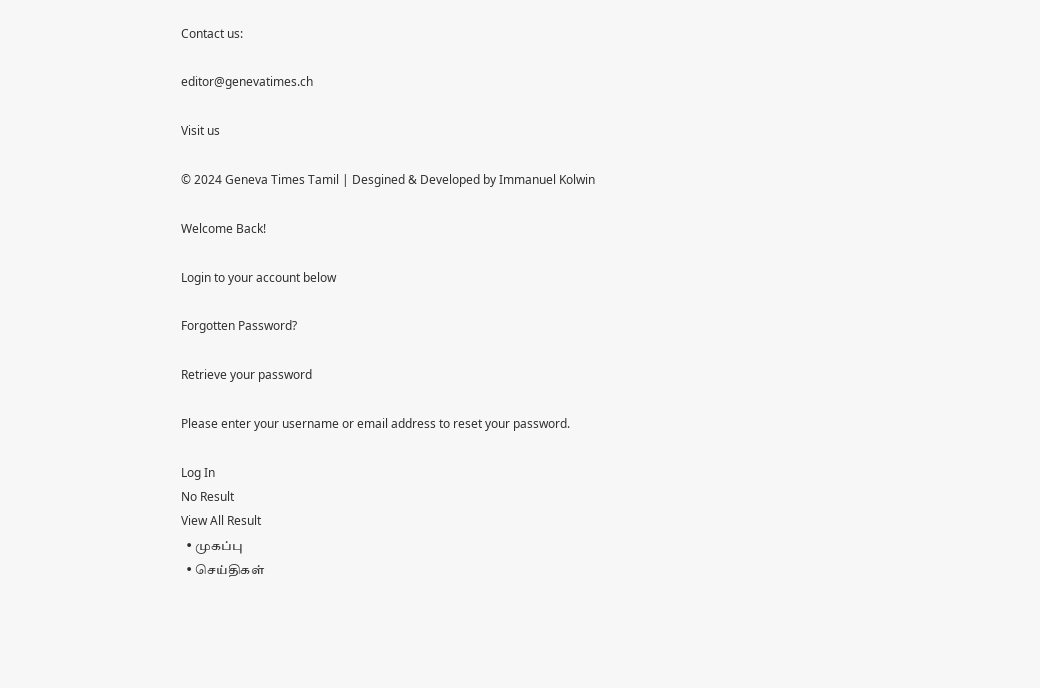Contact us:

editor@genevatimes.ch

Visit us

© 2024 Geneva Times Tamil | Desgined & Developed by Immanuel Kolwin

Welcome Back!

Login to your account below

Forgotten Password?

Retrieve your password

Please enter your username or email address to reset your password.

Log In
No Result
View All Result
  • முகப்பு
  • செய்திகள்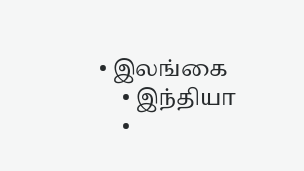• இலங்கை
    • இந்தியா
    •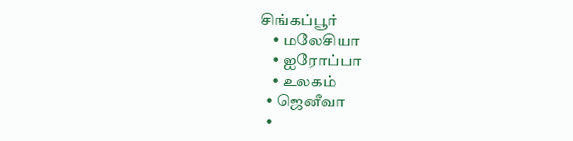சிங்கப்பூர்
    • மலேசியா
    • ஐரோப்பா
    • உலகம்
  • ஜெனீவா
  •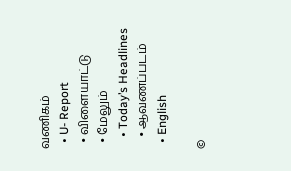வணிகம்
  • U- Report
  • விளையாட்டு
  • மேலும்
    • Today’s Headlines
    • ஆவணப்படம்
  • English

©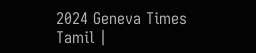2024 Geneva Times Tamil |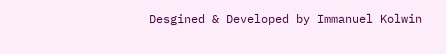Desgined & Developed by Immanuel Kolwin